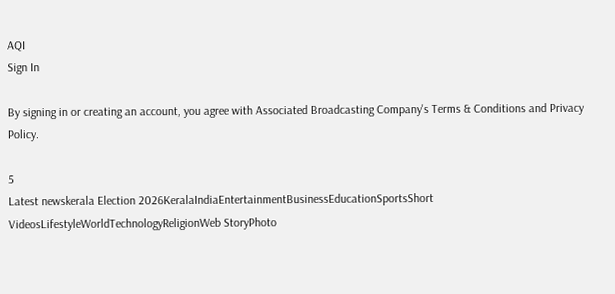AQI
Sign In

By signing in or creating an account, you agree with Associated Broadcasting Company's Terms & Conditions and Privacy Policy.

5
Latest newskerala Election 2026KeralaIndiaEntertainmentBusinessEducationSportsShort VideosLifestyleWorldTechnologyReligionWeb StoryPhoto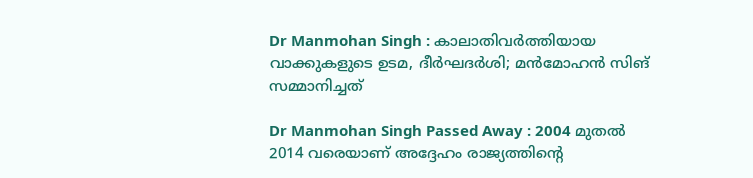Dr Manmohan Singh : കാലാതിവര്‍ത്തിയായ വാക്കുകളുടെ ഉടമ, ദീര്‍ഘദര്‍ശി; മന്‍മോഹന്‍ സിങ് സമ്മാനിച്ചത്‌

Dr Manmohan Singh Passed Away : 2004 മുതല്‍ 2014 വരെയാണ് അദ്ദേഹം രാജ്യത്തിന്റെ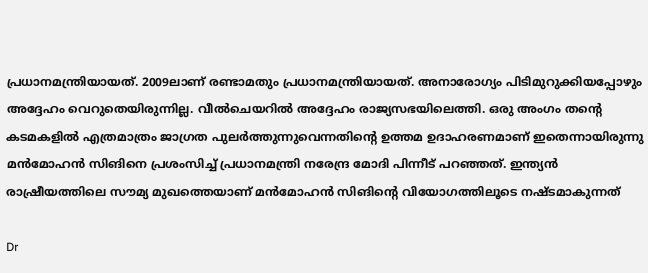പ്രധാനമന്ത്രിയായത്. 2009ലാണ് രണ്ടാമതും പ്രധാനമന്ത്രിയായത്. അനാരോഗ്യം പിടിമുറുക്കിയപ്പോഴും അദ്ദേഹം വെറുതെയിരുന്നില്ല. വീല്‍ചെയറില്‍ അദ്ദേഹം രാജ്യസഭയിലെത്തി. ഒരു അംഗം തന്റെ കടമകളില്‍ എത്രമാത്രം ജാഗ്രത പുലര്‍ത്തുന്നുവെന്നതിന്റെ ഉത്തമ ഉദാഹരണമാണ് ഇതെന്നായിരുന്നു മന്‍മോഹന്‍ സിങിനെ പ്രശംസിച്ച് പ്രധാനമന്ത്രി നരേന്ദ്ര മോദി പിന്നീട് പറഞ്ഞത്. ഇന്ത്യന്‍ രാഷ്രീയത്തിലെ സൗമ്യ മുഖത്തെയാണ് മന്‍മോഹന്‍ സിങിന്റെ വിയോഗത്തിലൂടെ നഷ്ടമാകുന്നത്

Dr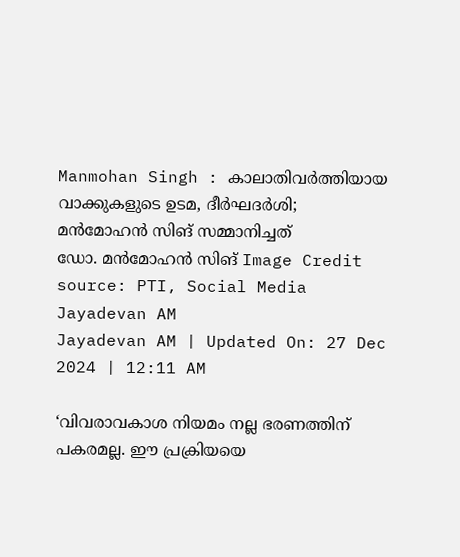Manmohan Singh : കാലാതിവര്‍ത്തിയായ വാക്കുകളുടെ ഉടമ, ദീര്‍ഘദര്‍ശി; മന്‍മോഹന്‍ സിങ് സമ്മാനിച്ചത്‌
ഡോ. മന്‍മോഹന്‍ സിങ്‌ Image Credit source: PTI, Social Media
Jayadevan AM
Jayadevan AM | Updated On: 27 Dec 2024 | 12:11 AM

‘വിവരാവകാശ നിയമം നല്ല ഭരണത്തിന് പകരമല്ല. ഈ പ്രക്രിയയെ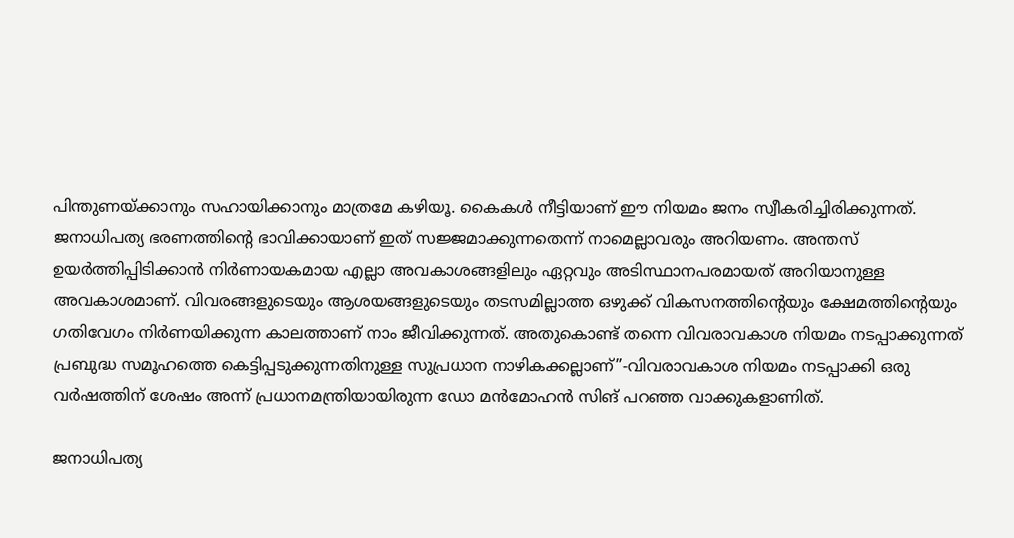പിന്തുണയ്ക്കാനും സഹായിക്കാനും മാത്രമേ കഴിയൂ. കൈകള്‍ നീട്ടിയാണ് ഈ നിയമം ജനം സ്വീകരിച്ചിരിക്കുന്നത്. ജനാധിപത്യ ഭരണത്തിന്റെ ഭാവിക്കായാണ് ഇത് സജ്ജമാക്കുന്നതെന്ന് നാമെല്ലാവരും അറിയണം. അന്തസ് ഉയര്‍ത്തിപ്പിടിക്കാന്‍ നിര്‍ണായകമായ എല്ലാ അവകാശങ്ങളിലും ഏറ്റവും അടിസ്ഥാനപരമായത് അറിയാനുള്ള അവകാശമാണ്. വിവരങ്ങളുടെയും ആശയങ്ങളുടെയും തടസമില്ലാത്ത ഒഴുക്ക് വികസനത്തിന്റെയും ക്ഷേമത്തിന്റെയും ഗതിവേഗം നിര്‍ണയിക്കുന്ന കാലത്താണ് നാം ജീവിക്കുന്നത്. അതുകൊണ്ട് തന്നെ വിവരാവകാശ നിയമം നടപ്പാക്കുന്നത് പ്രബുദ്ധ സമൂഹത്തെ കെട്ടിപ്പടുക്കുന്നതിനുള്ള സുപ്രധാന നാഴികക്കല്ലാണ്”-വിവരാവകാശ നിയമം നടപ്പാക്കി ഒരു വര്‍ഷത്തിന് ശേഷം അന്ന് പ്രധാനമന്ത്രിയായിരുന്ന ഡോ മന്‍മോഹന്‍ സിങ് പറഞ്ഞ വാക്കുകളാണിത്.

ജനാധിപത്യ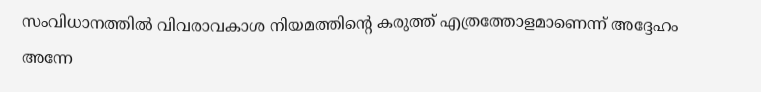സംവിധാനത്തില്‍ വിവരാവകാശ നിയമത്തിന്റെ കരുത്ത് എത്രത്തോളമാണെന്ന് അദ്ദേഹം അന്നേ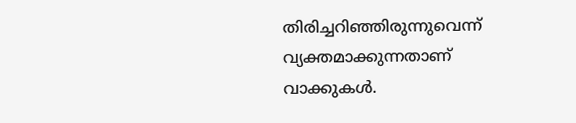തിരിച്ചറിഞ്ഞിരുന്നുവെന്ന് വ്യക്തമാക്കുന്നതാണ് വാക്കുകള്‍.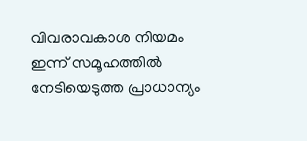വിവരാവകാശ നിയമം ഇന്ന് സമൂഹത്തില്‍ നേടിയെടുത്ത പ്രാധാന്യം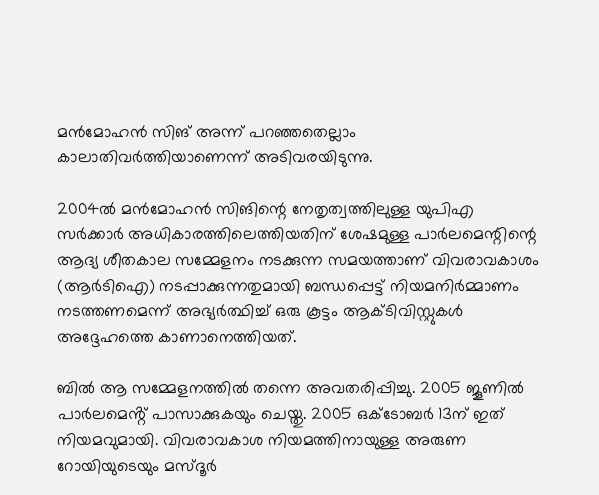മന്‍മോഹന്‍ സിങ് അന്ന് പറഞ്ഞതെല്ലാം കാലാതിവര്‍ത്തിയാണെന്ന് അടിവരയിടുന്നു.

2004ല്‍ മന്‍മോഹന്‍ സിങിന്റെ നേതൃത്വത്തിലുള്ള യുപിഎ സര്‍ക്കാര്‍ അധികാരത്തിലെത്തിയതിന് ശേഷമുള്ള പാര്‍ലമെന്റിന്റെ ആദ്യ ശീതകാല സമ്മേളനം നടക്കുന്ന സമയത്താണ് വിവരാവകാശം (ആര്‍ടിഐ) നടപ്പാക്കുന്നതുമായി ബന്ധപ്പെട്ട് നിയമനിര്‍മ്മാണം നടത്തണമെന്ന് അഭ്യര്‍ത്ഥിച്ച് ഒരു കൂട്ടം ആക്ടിവിസ്റ്റുകള്‍ അദ്ദേഹത്തെ കാണാനെത്തിയത്.

ബിൽ ആ സമ്മേളനത്തിൽ തന്നെ അവതരിപ്പിച്ചു. 2005 ജൂണിൽ പാർലമെൻ്റ് പാസാക്കുകയും ചെയ്തു. 2005 ഒക്‌ടോബർ 13ന് ഇത് നിയമവുമായി. വിവരാവകാശ നിയമത്തിനായുള്ള അരുണ റോയിയുടെയും മസ്ദൂര്‍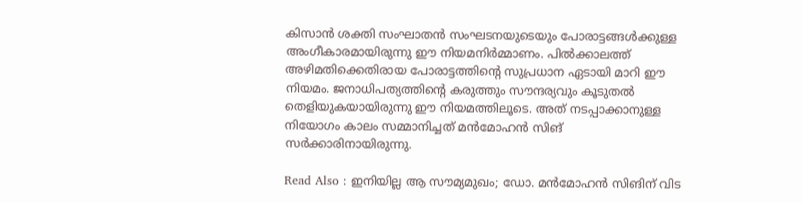കിസാന്‍ ശക്തി സംഘാതന്‍ സംഘടനയുടെയും പോരാട്ടങ്ങള്‍ക്കുള്ള അംഗീകാരമായിരുന്നു ഈ നിയമനിര്‍മ്മാണം. പില്‍ക്കാലത്ത് അഴിമതിക്കെതിരായ പോരാട്ടത്തിന്റെ സുപ്രധാന ഏടായി മാറി ഈ നിയമം. ജനാധിപത്യത്തിന്റെ കരുത്തും സൗന്ദര്യവും കൂടുതല്‍ തെളിയുകയായിരുന്നു ഈ നിയമത്തിലൂടെ. അത് നടപ്പാക്കാനുള്ള നിയോഗം കാലം സമ്മാനിച്ചത് മന്‍മോഹന്‍ സിങ് സര്‍ക്കാരിനായിരുന്നു.

Read Also : ഇനിയില്ല ആ സൗമ്യമുഖം; ഡോ. മന്‍മോഹന്‍ സിങിന് വിട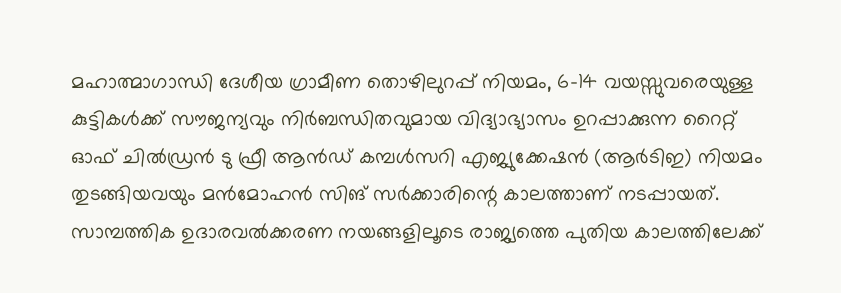മഹാത്മാഗാന്ധി ദേശീയ ഗ്രാമീണ തൊഴിലുറപ്പ് നിയമം, 6-14 വയസ്സുവരെയുള്ള കുട്ടികൾക്ക് സൗജന്യവും നിർബന്ധിതവുമായ വിദ്യാഭ്യാസം ഉറപ്പാക്കുന്ന റൈറ്റ് ഓഫ് ചില്‍ഡ്രന്‍ ടു ഫ്രീ ആന്‍ഡ് കമ്പള്‍സറി എജ്യുക്കേഷന്‍ (ആർടിഇ) നിയമം തുടങ്ങിയവയും മന്‍മോഹന്‍ സിങ് സര്‍ക്കാരിന്റെ കാലത്താണ് നടപ്പായത്‌. സാമ്പത്തിക ഉദാരവല്‍ക്കരണ നയങ്ങളിലൂടെ രാജ്യത്തെ പുതിയ കാലത്തിലേക്ക്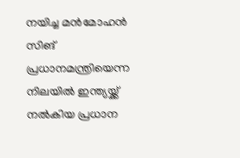നയിച്ച മന്‍മോഹന്‍ സിങ് പ്രധാനമന്ത്രിയെന്ന നിലയില്‍ ഇന്ത്യയ്ക്ക് നല്‍കിയ പ്രധാന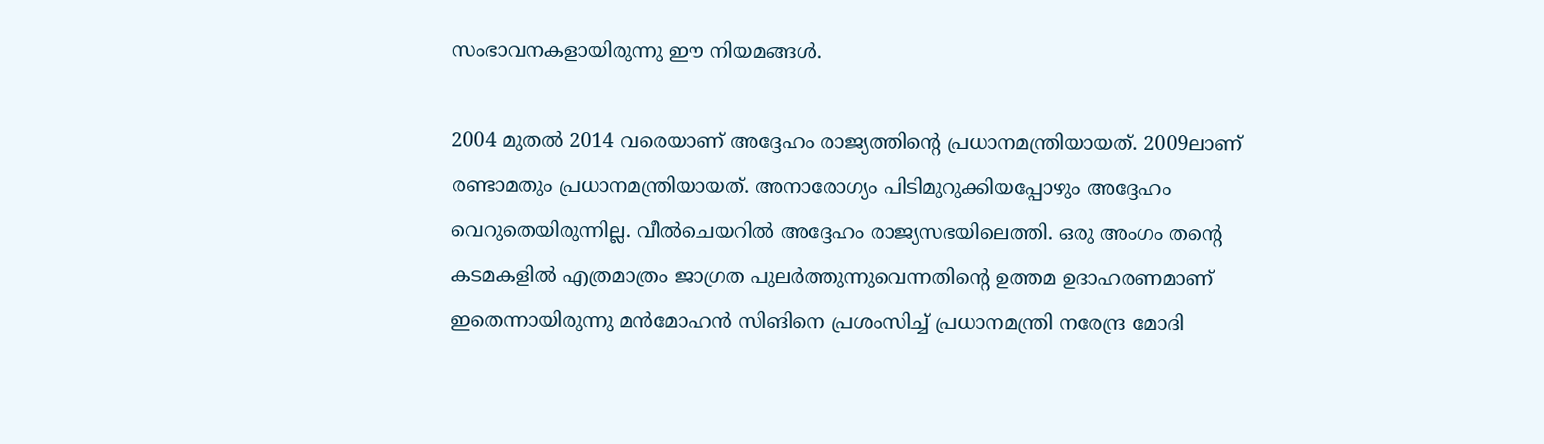സംഭാവനകളായിരുന്നു ഈ നിയമങ്ങള്‍.

2004 മുതല്‍ 2014 വരെയാണ് അദ്ദേഹം രാജ്യത്തിന്റെ പ്രധാനമന്ത്രിയായത്. 2009ലാണ് രണ്ടാമതും പ്രധാനമന്ത്രിയായത്. അനാരോഗ്യം പിടിമുറുക്കിയപ്പോഴും അദ്ദേഹം വെറുതെയിരുന്നില്ല. വീല്‍ചെയറില്‍ അദ്ദേഹം രാജ്യസഭയിലെത്തി. ഒരു അംഗം തന്റെ കടമകളില്‍ എത്രമാത്രം ജാഗ്രത പുലര്‍ത്തുന്നുവെന്നതിന്റെ ഉത്തമ ഉദാഹരണമാണ് ഇതെന്നായിരുന്നു മന്‍മോഹന്‍ സിങിനെ പ്രശംസിച്ച് പ്രധാനമന്ത്രി നരേന്ദ്ര മോദി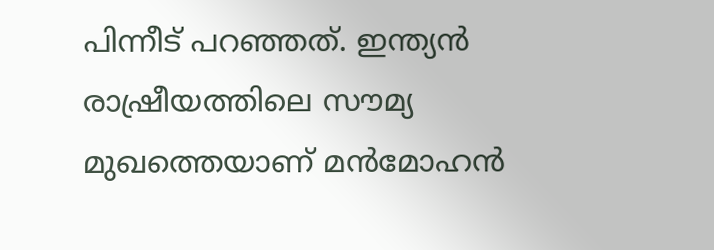പിന്നീട് പറഞ്ഞത്. ഇന്ത്യന്‍ രാഷ്രീയത്തിലെ സൗമ്യ മുഖത്തെയാണ് മന്‍മോഹന്‍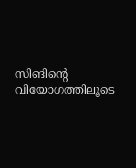സിങിന്റെ വിയോഗത്തിലൂടെ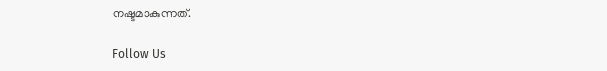നഷ്ടമാകുന്നത്.

Follow Us